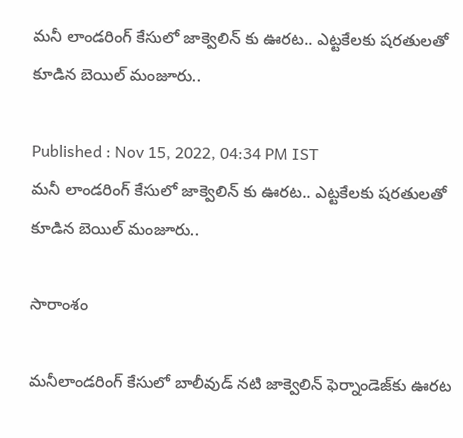మనీ లాండరింగ్ కేసులో జాక్వెలిన్ కు ఊరట.. ఎట్టకేలకు షరతులతో కూడిన బెయిల్ మంజూరు..

Published : Nov 15, 2022, 04:34 PM IST
మనీ లాండరింగ్ కేసులో జాక్వెలిన్ కు ఊరట.. ఎట్టకేలకు షరతులతో కూడిన బెయిల్ మంజూరు..

సారాంశం

మనీలాండరింగ్ కేసులో బాలీవుడ్ నటి జాక్వెలిన్ ఫెర్నాండెజ్‌కు ఊరట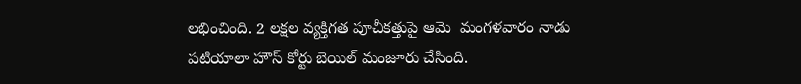లభించింది. 2 లక్షల వ్యక్తిగత పూచీకత్తుపై ఆమె  మంగళవారం నాడు పటియాలా హౌస్ కోర్టు బెయిల్ మంజూరు చేసింది.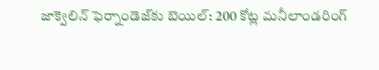జాక్వెలిన్ ఫెర్నాండెజ్‌కు బెయిల్: 200 కోట్ల మనీలాండరింగ్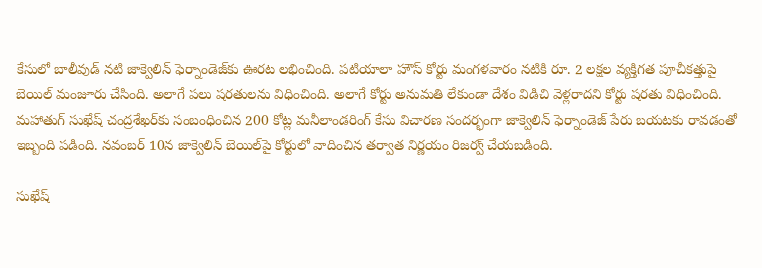కేసులో బాలీవుడ్ నటి జాక్వెలిన్ ఫెర్నాండెజ్‌కు ఊరట లభించింది. పటియాలా హౌస్ కోర్టు మంగళవారం నటికి రూ. 2 లక్షల వ్యక్తిగత పూచీకత్తుపై బెయిల్ మంజూరు చేసింది. అలాగే పలు షరతులను విధించింది. అలాగే కోర్టు అనుమతి లేకుండా దేశం విడిచి వెళ్లరాదని కోర్టు షరతు విధించింది. మహాతుగ్‌ సుఖేష్‌ చంద్రశేఖర్‌కు సంబంధించిన 200 కోట్ల మనీలాండరింగ్‌ కేసు విచారణ సందర్భంగా జాక్వెలిన్‌ ఫెర్నాండెజ్‌ పేరు బయటకు రావడంతో ఇబ్బంది పడింది. నవంబర్ 10న జాక్వెలిన్ బెయిల్‌పై కోర్టులో వాదించిన తర్వాత నిర్ణయం రిజర్వ్ చేయబడింది.

సుఖేష్‌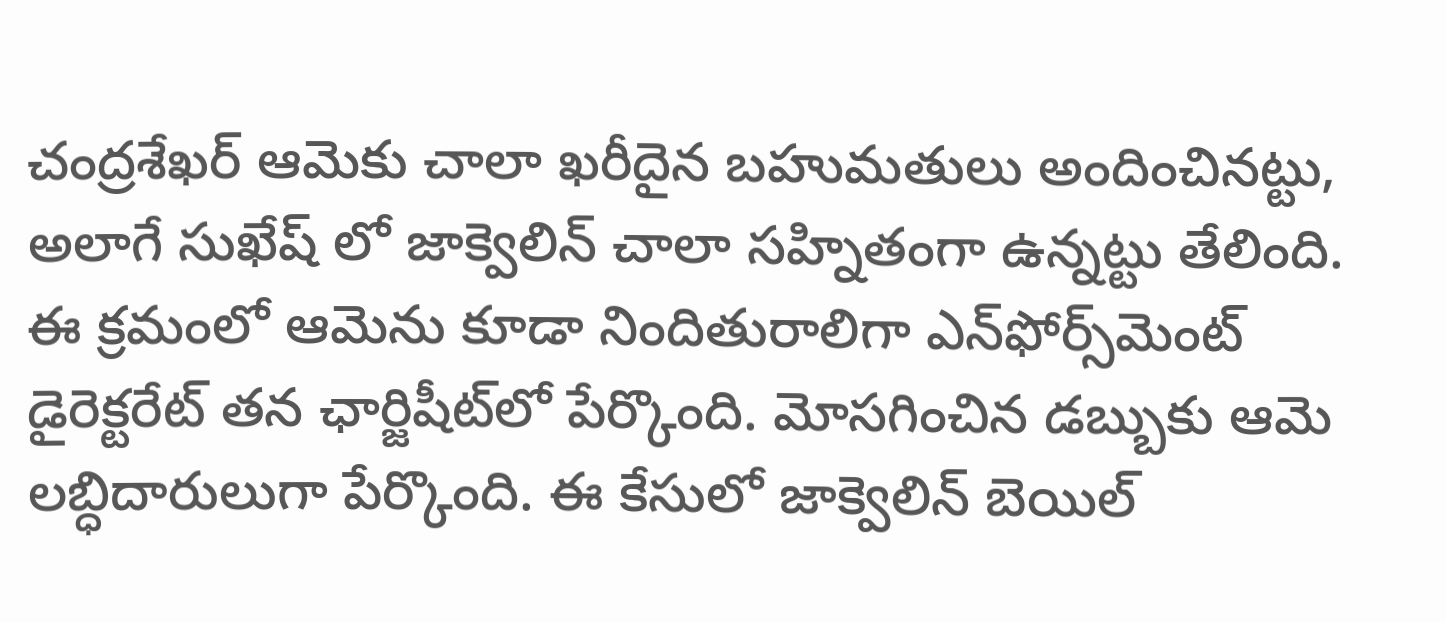చంద్రశేఖర్‌ ఆమెకు చాలా ఖరీదైన బహుమతులు అందించినట్టు, అలాగే సుఖేష్ లో జాక్వెలిన్ చాలా సహ్నితంగా ఉన్నట్టు తేలింది. ఈ క్రమంలో ఆమెను కూడా నిందితురాలిగా ఎన్‌ఫోర్స్‌మెంట్ డైరెక్టరేట్ తన ఛార్జిషీట్‌లో పేర్కొంది. మోసగించిన డబ్బుకు ఆమె లబ్ధిదారులుగా పేర్కొంది. ఈ కేసులో జాక్వెలిన్ బెయిల్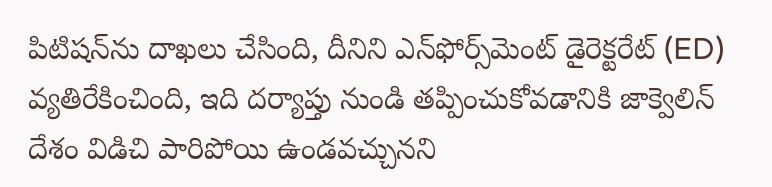పిటిషన్‌ను దాఖలు చేసింది, దీనిని ఎన్‌ఫోర్స్‌మెంట్ డైరెక్టరేట్ (ED) వ్యతిరేకించింది, ఇది దర్యాప్తు నుండి తప్పించుకోవడానికి జాక్వెలిన్ దేశం విడిచి పారిపోయి ఉండవచ్చునని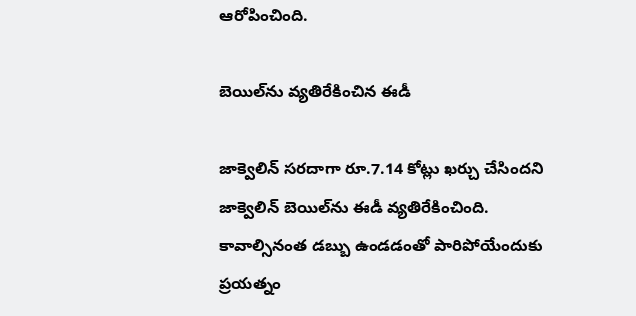ఆరోపించింది.

బెయిల్‌ను వ్యతిరేకించిన ఈడీ

జాక్వెలిన్ సరదాగా రూ.7.14 కోట్లు ఖర్చు చేసిందని జాక్వెలిన్ బెయిల్‌ను ఈడీ వ్యతిరేకించింది. కావాల్సినంత డబ్బు ఉండడంతో పారిపోయేందుకు ప్రయత్నం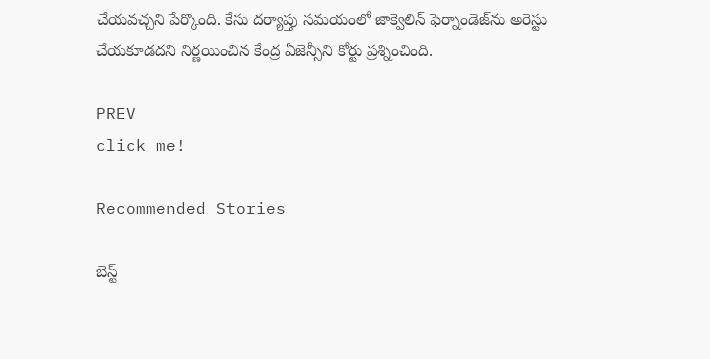చేయవచ్చని పేర్కొంది. కేసు దర్యాప్తు సమయంలో జాక్వెలిన్ ఫెర్నాండెజ్‌ను అరెస్టు చేయకూడదని నిర్ణయించిన కేంద్ర ఏజెన్సీని కోర్టు ప్రశ్నించింది.

PREV
click me!

Recommended Stories

బెస్ట్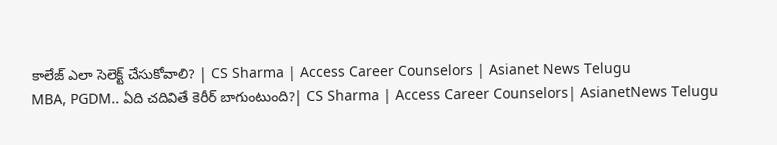కాలేజ్ ఎలా సెలెక్ట్ చేసుకోవాలి? | CS Sharma | Access Career Counselors | Asianet News Telugu
MBA, PGDM.. ఏది చదివితే కెరీర్ బాగుంటుంది?| CS Sharma | Access Career Counselors| AsianetNews Telugu